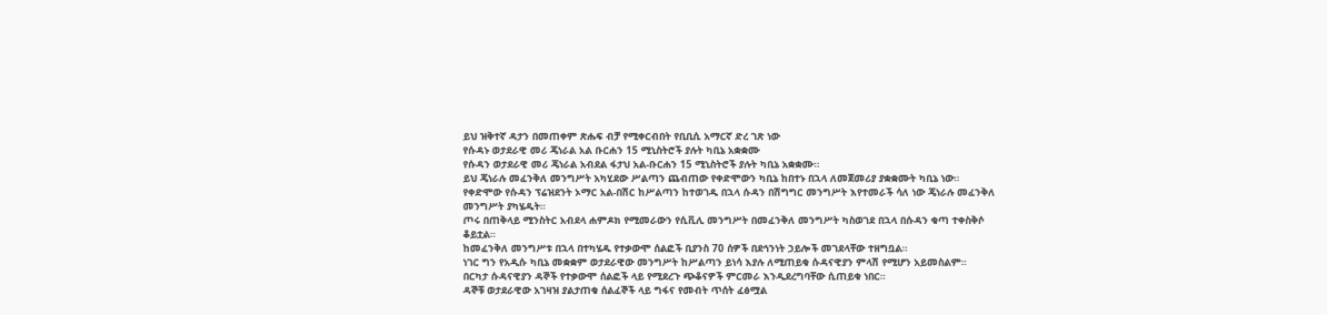ይህ ዝቅተኛ ዳታን በመጠቀም ጽሑፍ ብቻ የሚቀርብበት የቢቢሲ አማርኛ ድረ ገጽ ነው
የሱዳኑ ወታደራዊ መሪ ጄነራል አል ቡርሐን 15 ሚኒስትሮች ያሉት ካቢኔ አቋቋሙ
የሱዳን ወታደራዊ መሪ ጄነራል አብደል ፋታህ አል-ቡርሐን 15 ሚኒስትሮች ያሉት ካቢኔ አቋቋሙ።
ይህ ጄነራሉ መፈንቅለ መንግሥት አካሂደው ሥልጣን ጨብጠው የቀድሞውን ካቢኔ ከበተኑ በኋላ ለመጀመሪያ ያቋቋሙት ካቢኔ ነው።
የቀድሞው የሱዳን ፕሬዝደንት ኦማር አል-በሽር ከሥልጣን ከተወገዱ በኋላ ሱዳን በሽግግር መንግሥት እየተመራች ሳለ ነው ጄነራሉ መፈንቅለ መንግሥት ያካሄዱት።
ጦሩ በጠቅላይ ሚንስትር አብደላ ሐምዶክ የሚመራውን የሲቪሊ መንግሥት በመፈንቅለ መንግሥት ካስወገደ በኋላ በሱዳን ቁጣ ተቀስቅሶ ቆይቷል።
ከመፈንቅለ መንግሥቱ በኋላ በተካሄዱ የተቃውሞ ሰልፎች ቢያንስ 70 ሰዎች በደኅንነት ኃይሎች መገደላቸው ተዘግቧል።
ነገር ግን የአዲሱ ካቢኔ መቋቋም ወታደራዊው መንግሥት ከሥልጣን ይነሳ እያሉ ለሚጠይቁ ሱዳናዊያን ምላሽ የሚሆን አይመስልም።
በርካታ ሱዳናዊያን ዳኞች የተቃውሞ ሰልፎች ላይ የሚደረጉ ጭቆናዎች ምርመራ እንዲደረግባቸው ሲጠይቁ ነበር።
ዳኞቹ ወታደራዊው አገዛዝ ያልታጠቁ ሰልፈኞች ላይ ግፋና የመብት ጥሰት ፈፅሟል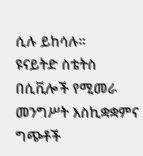ሲሉ ይከሳሉ።
ዩናይትድ ስቴትስ በሲቪሎች የሚመራ መንግሥት እስኪቋቋምና ግጭቶች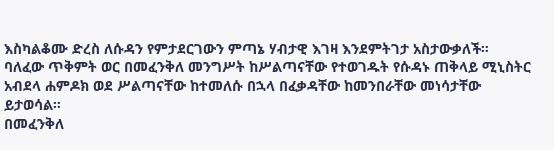እስካልቆሙ ድረስ ለሱዳን የምታደርገውን ምጣኔ ሃብታዊ እገዛ እንደምትገታ አስታውቃለች።
ባለፈው ጥቅምት ወር በመፈንቅለ መንግሥት ከሥልጣናቸው የተወገዱት የሱዳኑ ጠቅላይ ሚኒስትር አብደላ ሐምዶክ ወደ ሥልጣናቸው ከተመለሱ በኋላ በፈቃዳቸው ከመንበራቸው መነሳታቸው ይታወሳል።
በመፈንቅለ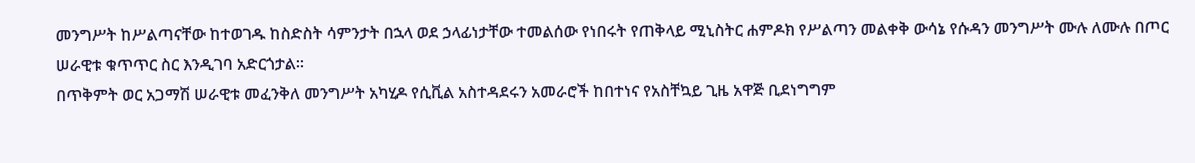መንግሥት ከሥልጣናቸው ከተወገዱ ከስድስት ሳምንታት በኋላ ወደ ኃላፊነታቸው ተመልሰው የነበሩት የጠቅላይ ሚኒስትር ሐምዶክ የሥልጣን መልቀቅ ውሳኔ የሱዳን መንግሥት ሙሉ ለሙሉ በጦር ሠራዊቱ ቁጥጥር ስር እንዲገባ አድርጎታል።
በጥቅምት ወር አጋማሽ ሠራዊቱ መፈንቅለ መንግሥት አካሂዶ የሲቪል አስተዳደሩን አመራሮች ከበተነና የአስቸኳይ ጊዜ አዋጅ ቢደነግግም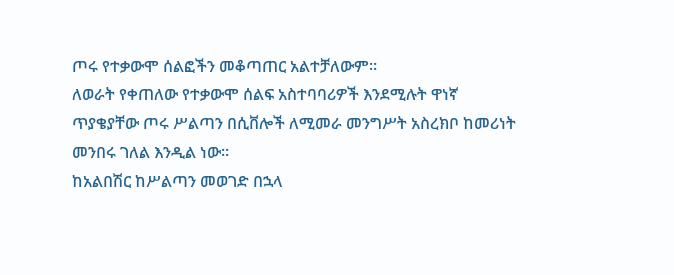ጦሩ የተቃውሞ ሰልፎችን መቆጣጠር አልተቻለውም።
ለወራት የቀጠለው የተቃውሞ ሰልፍ አስተባባሪዎች እንደሚሉት ዋነኛ ጥያቄያቸው ጦሩ ሥልጣን በሲቨሎች ለሚመራ መንግሥት አስረክቦ ከመሪነት መንበሩ ገለል እንዲል ነው።
ከአልበሽር ከሥልጣን መወገድ በኋላ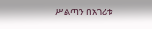ሥልጣን በአገሪቱ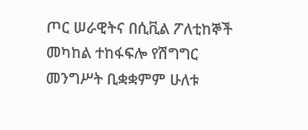ጦር ሠራዊትና በሲቪል ፖለቲከኞች መካከል ተከፋፍሎ የሽግግር መንግሥት ቢቋቋምም ሁለቱ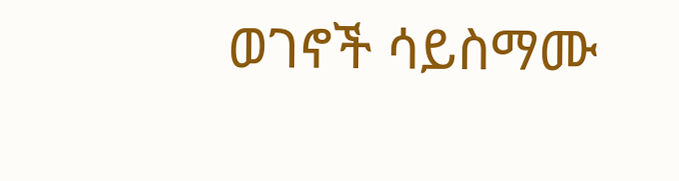ወገኖች ሳይስማሙ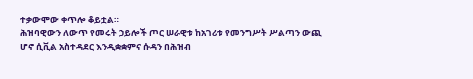ተቃውሞው ቀጥሎ ቆይቷል።
ሕዝባዊውን ለውጥ የመሩት ኃይሎች ጦር ሠራዊቱ ከአገሪቱ የመንግሥት ሥልጣን ውጪ ሆኖ ሲቪል አስተዳደር እንዲቋቋምና ሱዳን በሕዝብ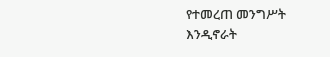የተመረጠ መንግሥት እንዲኖራት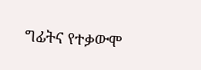ግፊትና የተቃውሞ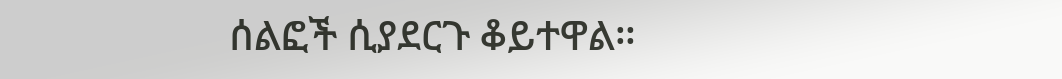ሰልፎች ሲያደርጉ ቆይተዋል።